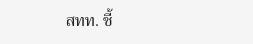สทท. ชี้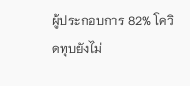ผู้ประกอบการ 82% โควิดทุบยังไม่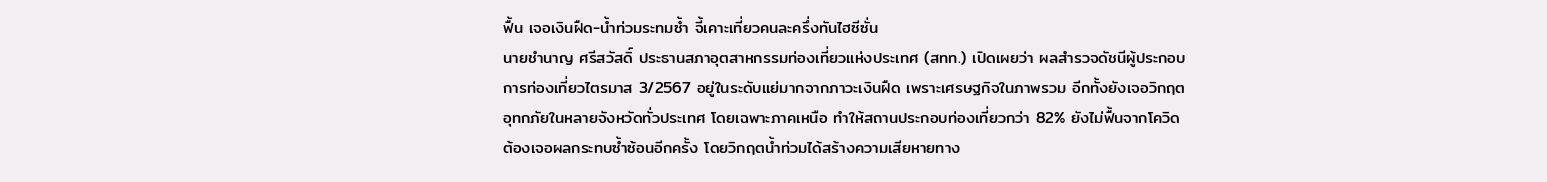ฟื้น เจอเงินฝืด-น้ำท่วมระทมซ้ำ จี้เคาะเที่ยวคนละครึ่งทันไฮซีซั่น
นายชำนาญ ศรีสวัสดิ์ ประธานสภาอุตสาหกรรมท่องเที่ยวแห่งประเทศ (สทท.) เปิดเผยว่า ผลสำรวจดัชนีผู้ประกอบการท่องเที่ยวไตรมาส 3/2567 อยู่ในระดับแย่มากจากภาวะเงินฝืด เพราะเศรษฐกิจในภาพรวม อีกทั้งยังเจอวิกฤตอุทกภัยในหลายจังหวัดทั่วประเทศ โดยเฉพาะภาคเหนือ ทำให้สถานประกอบท่องเที่ยวกว่า 82% ยังไม่ฟื้นจากโควิด ต้องเจอผลกระทบซ้ำซ้อนอีกครั้ง โดยวิกฤตน้ำท่วมได้สร้างความเสียหายทาง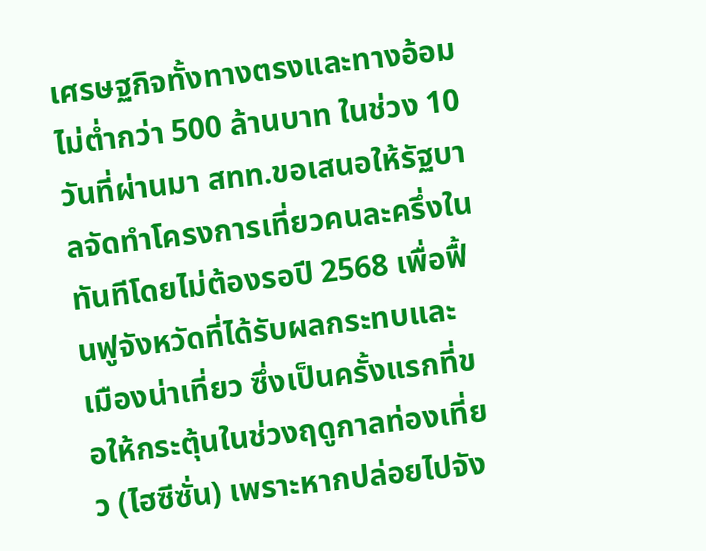เศรษฐกิจทั้งทางตรงและทางอ้อมไม่ต่ำกว่า 500 ล้านบาท ในช่วง 10 วันที่ผ่านมา สทท.ขอเสนอให้รัฐบาลจัดทำโครงการเที่ยวคนละครึ่งในทันทีโดยไม่ต้องรอปี 2568 เพื่อฟื้นฟูจังหวัดที่ได้รับผลกระทบและเมืองน่าเที่ยว ซึ่งเป็นครั้งแรกที่ขอให้กระตุ้นในช่วงฤดูกาลท่องเที่ยว (ไฮซีซั่น) เพราะหากปล่อยไปจัง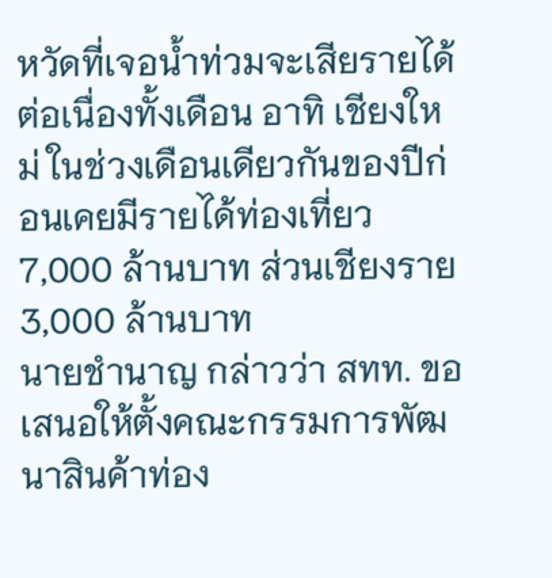หวัดที่เจอน้ำท่วมจะเสียรายได้ต่อเนื่องทั้งเดือน อาทิ เชียงใหม่ ในช่วงเดือนเดียวกันของปีก่อนเคยมีรายได้ท่องเที่ยว 7,000 ล้านบาท ส่วนเชียงราย 3,000 ล้านบาท
นายชำนาญ กล่าวว่า สทท. ขอเสนอให้ตั้งคณะกรรมการพัฒนาสินค้าท่อง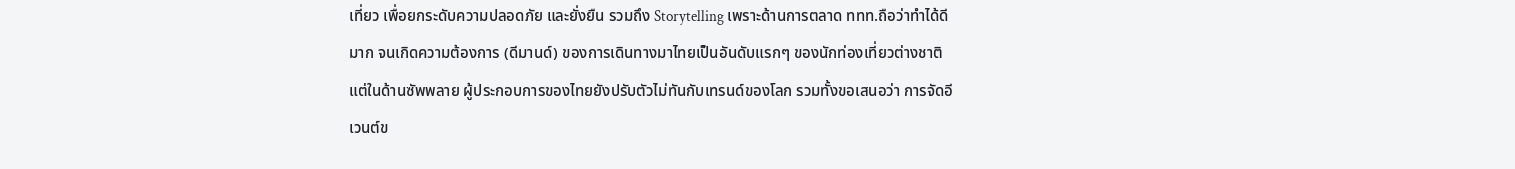เที่ยว เพื่อยกระดับความปลอดภัย และยั่งยืน รวมถึง Storytelling เพราะด้านการตลาด ททท.ถือว่าทำได้ดีมาก จนเกิดความต้องการ (ดีมานด์) ของการเดินทางมาไทยเป็นอันดับแรกๆ ของนักท่องเที่ยวต่างชาติ แต่ในด้านซัพพลาย ผู้ประกอบการของไทยยังปรับตัวไม่ทันกับเทรนด์ของโลก รวมทั้งขอเสนอว่า การจัดอีเวนต์ข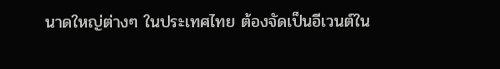นาดใหญ่ต่างๆ ในประเทศไทย ต้องจัดเป็นอีเวนต์ใน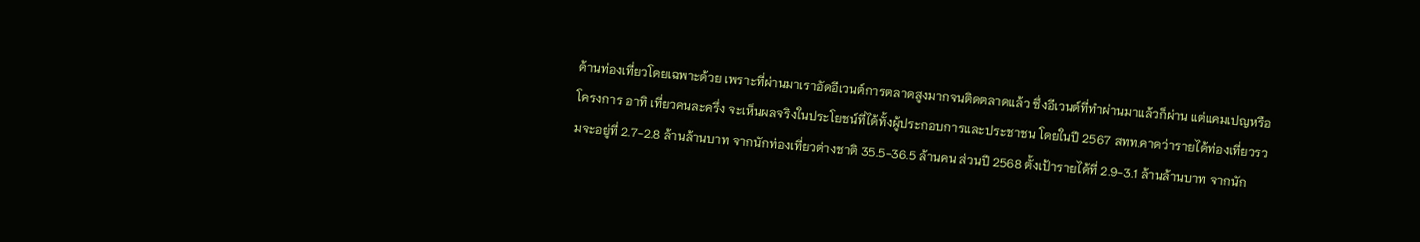ด้านท่องเที่ยวโดยเฉพาะด้วย เพราะที่ผ่านมาเราอัดอีเวนต์การตลาดสูงมากจนติดตลาดแล้ว ซึ่งอีเวนต์ที่ทำผ่านมาแล้วก็ผ่าน แต่แคมเปญหรือโครงการ อาทิ เที่ยวคนละครึ่ง จะเห็นผลจริงในประโยชน์ที่ได้ทั้งผู้ประกอบการและประชาชน โดยในปี 2567 สทท.คาดว่ารายได้ท่องเที่ยวรวมจะอยู่ที่ 2.7-2.8 ล้านล้านบาท จากนักท่องเที่ยวต่างชาติ 35.5-36.5 ล้านคน ส่วนปี 2568 ตั้งเป้ารายได้ที่ 2.9-3.1 ล้านล้านบาท จากนัก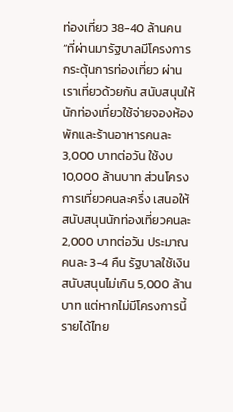ท่องเที่ยว 38-40 ล้านคน
“ที่ผ่านมารัฐบาลมีโครงการกระตุ้นการท่องเที่ยว ผ่านเราเที่ยวด้วยกัน สนับสนุนให้นักท่องเที่ยวใช้จ่ายจองห้องพักและร้านอาหารคนละ 3,000 บาทต่อวัน ใช้งบ 10,000 ล้านบาท ส่วนโครงการเที่ยวคนละครึ่ง เสนอให้สนับสนุนนักท่องเที่ยวคนละ 2,000 บาทต่อวัน ประมาณคนละ 3-4 คืน รัฐบาลใช้เงินสนับสนุนไม่เกิน 5,000 ล้านบาท แต่หากไม่มีโครงการนี้รายได้ไทย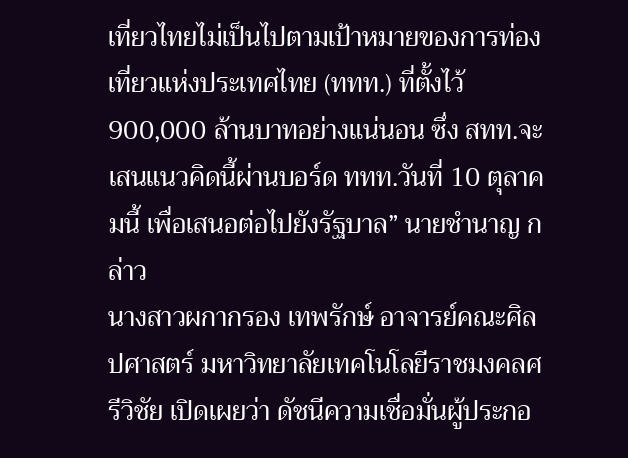เที่ยวไทยไม่เป็นไปตามเป้าหมายของการท่องเที่ยวแห่งประเทศไทย (ททท.) ที่ตั้งไว้ 900,000 ล้านบาทอย่างแน่นอน ซึ่ง สทท.จะเสนแนวคิดนี้ผ่านบอร์ด ททท.วันที่ 10 ตุลาคมนี้ เพื่อเสนอต่อไปยังรัฐบาล” นายชำนาญ กล่าว
นางสาวผกากรอง เทพรักษ์ อาจารย์คณะศิลปศาสตร์ มหาวิทยาลัยเทคโนโลยีราชมงคลศรีวิชัย เปิดเผยว่า ดัชนีความเชื่อมั่นผู้ประกอ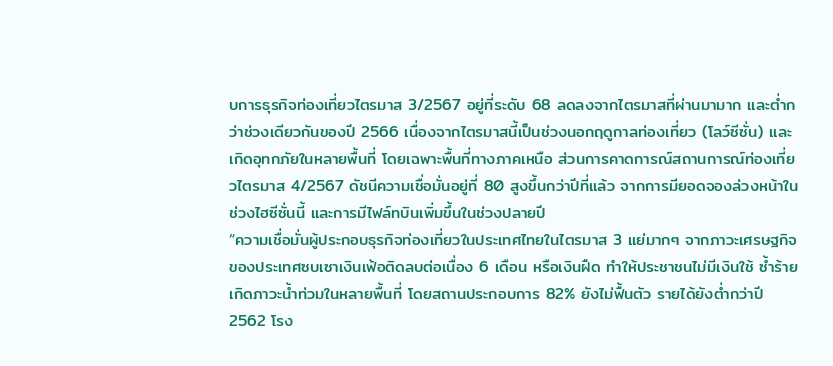บการธุรกิจท่องเที่ยวไตรมาส 3/2567 อยู่ที่ระดับ 68 ลดลงจากไตรมาสที่ผ่านมามาก และต่ำกว่าช่วงเดียวกันของปี 2566 เนื่องจากไตรมาสนี้เป็นช่วงนอกฤดูกาลท่องเที่ยว (โลว์ซีซั่น) และเกิดอุทกภัยในหลายพื้นที่ โดยเฉพาะพื้นที่ทางภาคเหนือ ส่วนการคาดการณ์สถานการณ์ท่องเที่ยวไตรมาส 4/2567 ดัชนีความเชื่อมั่นอยู่ที่ 80 สูงขึ้นกว่าปีที่แล้ว จากการมียอดจองล่วงหน้าในช่วงไฮซีซั่นนี้ และการมีไฟล์ทบินเพิ่มขึ้นในช่วงปลายปี
“ความเชื่อมั่นผู้ประกอบธุรกิจท่องเที่ยวในประเทศไทยในไตรมาส 3 แย่มากๆ จากภาวะเศรษฐกิจของประเทศซบเซาเงินเฟ้อติดลบต่อเนื่อง 6 เดือน หรือเงินฝืด ทำให้ประชาชนไม่มีเงินใช้ ซ้ำร้ายเกิดภาวะน้ำท่วมในหลายพื้นที่ โดยสถานประกอบการ 82% ยังไม่ฟื้นตัว รายได้ยังต่ำกว่าปี 2562 โรง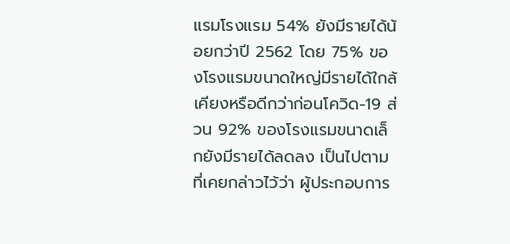แรมโรงแรม 54% ยังมีรายได้น้อยกว่าปี 2562 โดย 75% ของโรงแรมขนาดใหญ่มีรายได้ใกล้เคียงหรือดีกว่าก่อนโควิด-19 ส่วน 92% ของโรงแรมขนาดเล็กยังมีรายได้ลดลง เป็นไปตามที่เคยกล่าวไว้ว่า ผู้ประกอบการ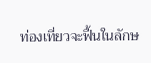ท่องเที่ยวจะฟื้นในลักษ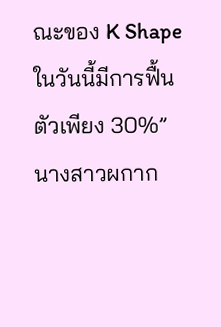ณะของ K Shape ในวันนี้มีการฟื้นตัวเพียง 30%” นางสาวผกาก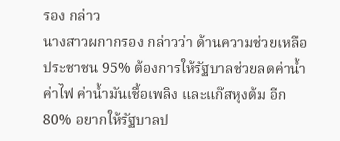รอง กล่าว
นางสาวผกากรอง กล่าวว่า ด้านความช่วยเหลือ ประชาชน 95% ต้องการให้รัฐบาลช่วยลดค่าน้ำ ค่าไฟ ค่าน้ำมันเชื้อเพลิง และแก๊สหุงต้ม อีก 80% อยากให้รัฐบาลป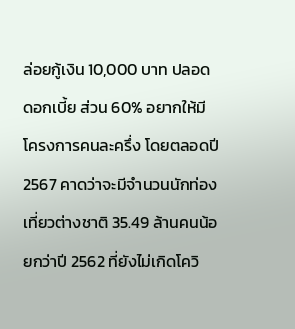ล่อยกู้เงิน 10,000 บาท ปลอดดอกเบี้ย ส่วน 60% อยากให้มีโครงการคนละครึ่ง โดยตลอดปี 2567 คาดว่าจะมีจำนวนนักท่องเที่ยวต่างชาติ 35.49 ล้านคนน้อยกว่าปี 2562 ที่ยังไม่เกิดโควิ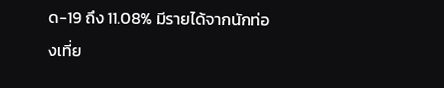ด-19 ถึง 11.08% มีรายได้จากนักท่องเที่ย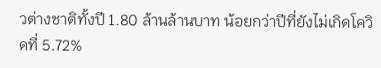วต่างชาติทั้งปี 1.80 ล้านล้านบาท น้อยกว่าปีที่ยังไม่เกิดโควิดที่ 5.72%